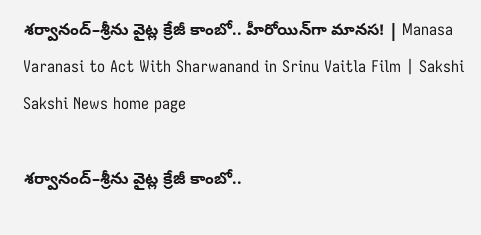శర్వానంద్–శ్రీను వైట్ల క్రేజీ కాంబో.. హీరోయిన్‌గా మానస! | Manasa Varanasi to Act With Sharwanand in Srinu Vaitla Film | Sakshi
Sakshi News home page

శర్వానంద్–శ్రీను వైట్ల క్రేజీ కాంబో..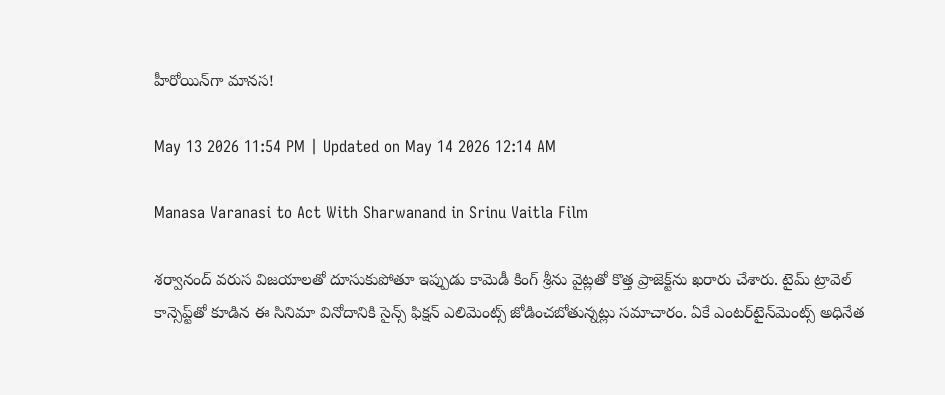హీరోయిన్‌గా మానస!

May 13 2026 11:54 PM | Updated on May 14 2026 12:14 AM

Manasa Varanasi to Act With Sharwanand in Srinu Vaitla Film

శర్వానంద్ వరుస విజయాలతో దూసుకుపోతూ ఇప్పుడు కామెడీ కింగ్ శ్రీను వైట్లతో కొత్త ప్రాజెక్ట్‌ను ఖరారు చేశారు. టైమ్ ట్రావెల్ కాన్సెప్ట్‌తో కూడిన ఈ సినిమా వినోదానికి సైన్స్ ఫిక్షన్ ఎలిమెంట్స్ జోడించబోతున్నట్లు సమాచారం. ఏకే ఎంటర్‌టైన్‌మెంట్స్ అధినేత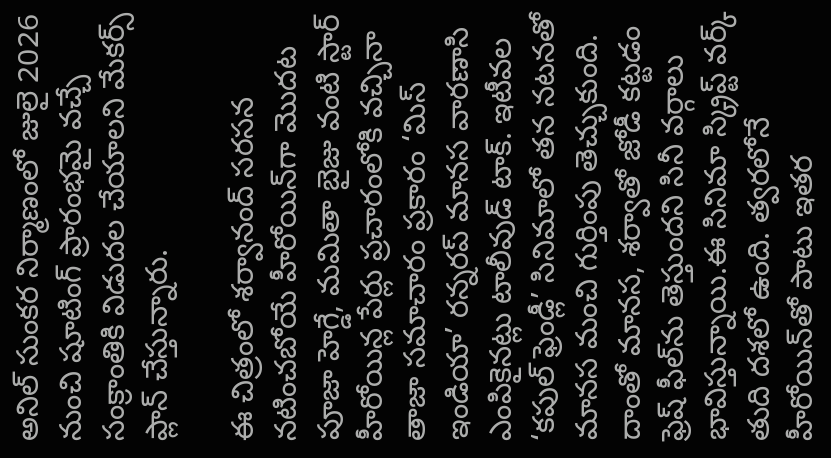అనిల్ సుంకర నిర్మాణంలో జులై 2026 నుంచి షూటింగ్ ప్రారంభమై వచ్చే సంక్రాంతికి విడుదల చేయాలని మేకర్స్ ప్లాన్ చేస్తున్నారు.

ఈ చిత్రంలో శర్వానంద్ సరసన నటించబోయే హీరోయిన్‌గా మొదట పూజా హెగ్డే, మమితా బైజు వంటి స్టార్ హీరోయిన్ల పేర్లు ప్రచారంలోకి వచ్చినా తాజా సమాచారం ప్రకారం ‘మిస్ ఇండియా’ రన్నరప్ మానస వారణాసి ఎంపికైనట్లు టాలీవుడ్ టాక్. ఇటీవల ‘కపుల్ ఫ్రెండ్లీ’ సినిమాలో తన నటనతో మానస మంచి గుర్తింపు తెచ్చుకుంది. దాంతో మానస, శర్వాతో జోడీ కట్టడం ఫ్రెష్ ఫీల్‌ను తెస్తుందని సినీ వర్గాలు భావిస్తున్నాయి.ఈ సినిమా స్క్రిప్ట్ వర్క్ తుది దశలో ఉంది. త్వరలోనే హీరోయిన్‌తో పాటు ఇతర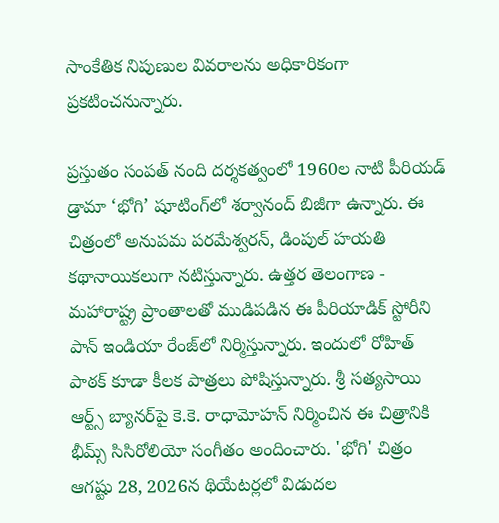సాంకేతిక నిపుణుల వివరాలను అధికారికంగా ప్రకటించనున్నారు.

ప్రస్తుతం సంపత్ నంది దర్శకత్వంలో 1960ల నాటి పీరియడ్ డ్రామా ‘భోగి’ షూటింగ్‌లో శర్వానంద్ బిజీగా ఉన్నారు. ఈ చిత్రంలో అనుపమ పరమేశ్వరన్, డింపుల్ హయతి కథానాయికలుగా నటిస్తున్నారు. ఉత్తర తెలంగాణ - మహారాష్ట్ర ప్రాంతాలతో ముడిపడిన ఈ పీరియాడిక్‌ స్టోరీని పాన్‌ ఇండియా రేంజ్‌లో నిర్మిస్తున్నారు. ఇందులో రోహిత్ పాఠక్ కూడా కీలక పాత్రలు పోషిస్తున్నారు. శ్రీ సత్యసాయి ఆర్ట్స్ బ్యానర్‌పై కె.కె. రాధామోహన్ నిర్మించిన ఈ చిత్రానికి భీమ్స్ సిసిరోలియో సంగీతం అందించారు. 'భోగి' చిత్రం ఆగష్టు 28, 2026న థియేటర్లలో విడుదల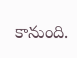కానుంది.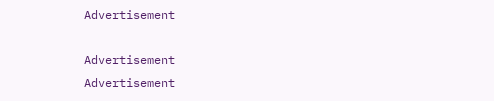Advertisement

Advertisement
Advertisement